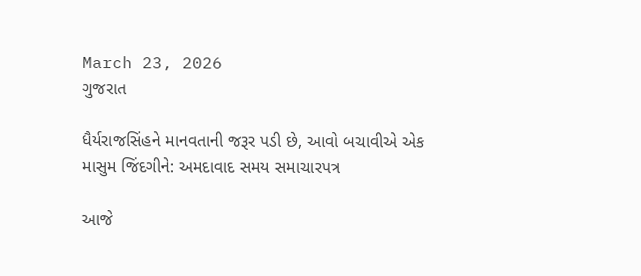March 23, 2026
ગુજરાત

ધૈર્યરાજસિંહને માનવતાની જરૂર પડી છે, આવો બચાવીએ એક માસુમ જિંદગીને: અમદાવાદ સમય સમાચારપત્ર

આજે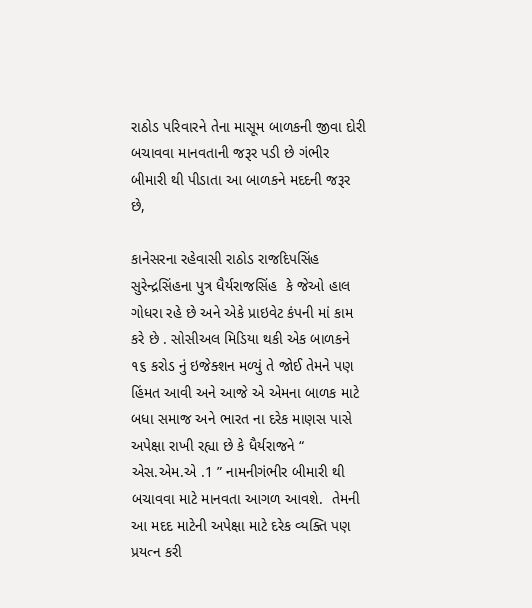રાઠોડ પરિવારને તેના માસૂમ બાળકની જીવા દોરી બચાવવા માનવતાની જરૂર પડી છે ગંભીર બીમારી થી પીડાતા આ બાળકને મદદની જરૂર છે,

કાનેસરના રહેવાસી રાઠોડ રાજદિપસિંહ સુરેન્દ્રસિંહના પુત્ર ધૈર્યરાજસિંહ  કે જેઓ હાલ ગોધરા રહે છે અને એકે પ્રાઇવેટ કંપની માં કામ કરે છે . સોસીઅલ મિડિયા થકી એક બાળકને ૧૬ કરોડ નું ઇજેક્શન મળ્યું તે જોઈ તેમને પણ હિંમત આવી અને આજે એ એમના બાળક માટે બધા સમાજ અને ભારત ના દરેક માણસ પાસે અપેક્ષા રાખી રહ્યા છે કે ધૈર્યરાજને “ એસ.એમ.એ .1 ” નામનીગંભીર બીમારી થી બચાવવા માટે માનવતા આગળ આવશે.  તેમની આ મદદ માટેની અપેક્ષા માટે દરેક વ્યક્તિ પણ પ્રયત્ન કરી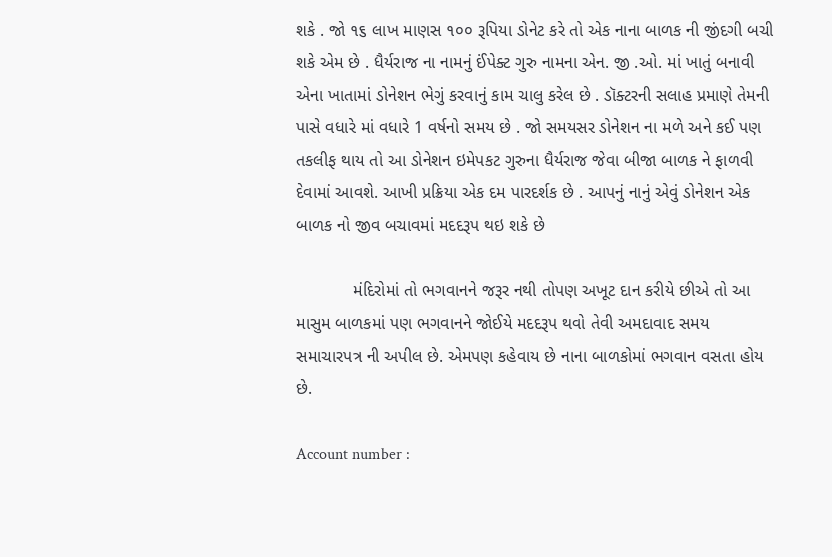શકે . જો ૧૬ લાખ માણસ ૧૦૦ રૂપિયા ડોનેટ કરે તો એક નાના બાળક ની જીંદગી બચી શકે એમ છે . ધૈર્યરાજ ના નામનું ઈંપેક્ટ ગુરુ નામના એન. જી .ઓ. માં ખાતું બનાવી એના ખાતામાં ડોનેશન ભેગું કરવાનું કામ ચાલુ કરેલ છે . ડૉક્ટરની સલાહ પ્રમાણે તેમની પાસે વધારે માં વધારે 1 વર્ષનો સમય છે . જો સમયસર ડોનેશન ના મળે અને કઈ પણ તકલીફ થાય તો આ ડોનેશન ઇમેપકટ ગુરુના ધૈર્યરાજ જેવા બીજા બાળક ને ફાળવી દેવામાં આવશે. આખી પ્રક્રિયા એક દમ પારદર્શક છે . આપનું નાનું એવું ડોનેશન એક બાળક નો જીવ બચાવમાં મદદરૂપ થઇ શકે છે

            મંદિરોમાં તો ભગવાનને જરૂર નથી તોપણ અખૂટ દાન કરીયે છીએ તો આ માસુમ બાળકમાં પણ ભગવાનને જોઈયે મદદરૂપ થવો તેવી અમદાવાદ સમય સમાચારપત્ર ની અપીલ છે. એમપણ કહેવાય છે નાના બાળકોમાં ભગવાન વસતા હોય છે.

Account number :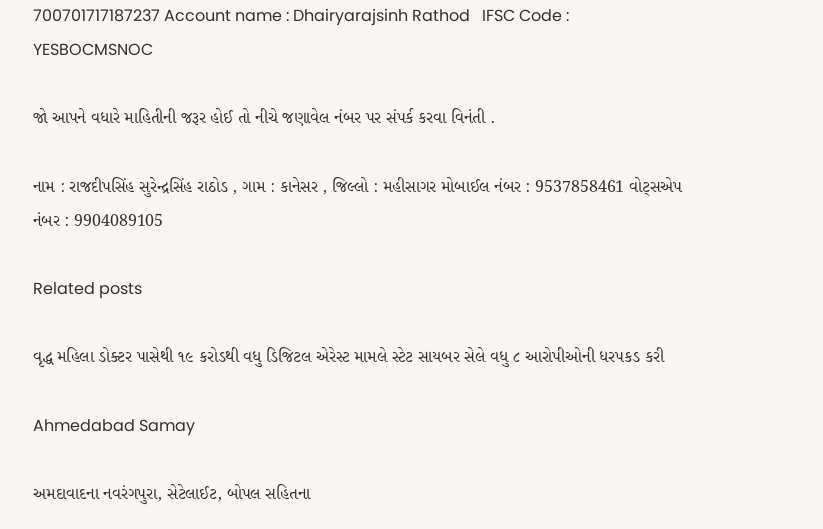700701717187237 Account name : Dhairyarajsinh Rathod   IFSC Code : YESBOCMSNOC

જો આપને વધારે માહિતીની જરૂર હોઈ તો નીચે જણાવેલ નંબર પર સંપર્ક કરવા વિનંતી .

નામ : રાજદીપસિંહ સુરેન્દ્રસિંહ રાઠોડ , ગામ : કાનેસર , જિલ્લો : મહીસાગર મોબાઈલ નંબર : 9537858461 વોટ્સએપ નંબર : 9904089105

Related posts

વૃદ્ધ મહિલા ડોક્ટર પાસેથી ૧૯ કરોડથી વધુ ડિજિટલ એરેસ્ટ મામલે સ્ટેટ સાયબર સેલે વધુ ૮ આરોપીઓની ધરપકડ કરી

Ahmedabad Samay

અમદાવાદના નવરંગપુરા, સેટેલાઈટ, બોપલ સહિતના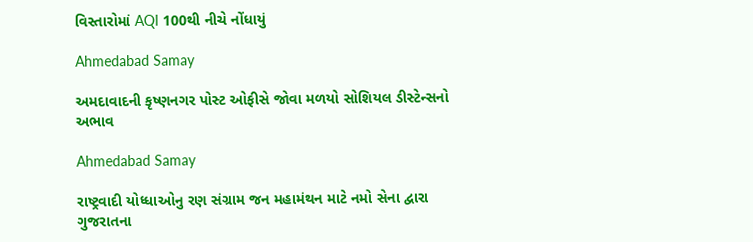વિસ્તારોમાં AQI 100થી નીચે નોંધાયું

Ahmedabad Samay

અમદાવાદની કૃષ્ણનગર પોસ્ટ ઓફીસે જોવા મળયો સોશિયલ ડીસ્ટેન્સનો અભાવ

Ahmedabad Samay

રાષ્ટ્રવાદી યોધ્ધાઓનુ રણ સંગ્રામ જન મહામંથન માટે નમો સેના દ્વારા ગુજરાતના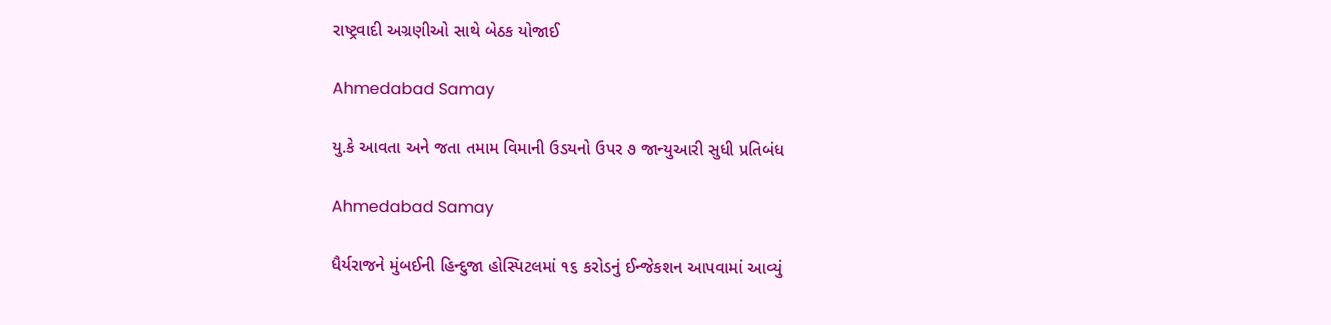રાષ્ટ્રવાદી અગ્રણીઓ‌ સાથે બેઠક યોજાઈ

Ahmedabad Samay

યુ.કે આવતા અને જતા તમામ વિમાની ઉડયનો ઉપર ૭ જાન્યુઆરી સુધી પ્રતિબંધ

Ahmedabad Samay

ધૈર્યરાજને મુંબઈની હિન્દુજા હોસ્પિટલમાં ૧૬ કરોડનું ઈન્જેકશન આપવામાં આવ્યું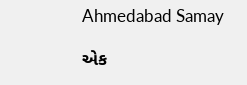Ahmedabad Samay

એક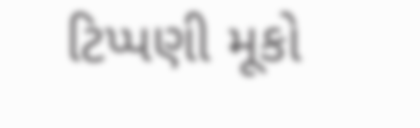ટિપ્પણી મૂકો